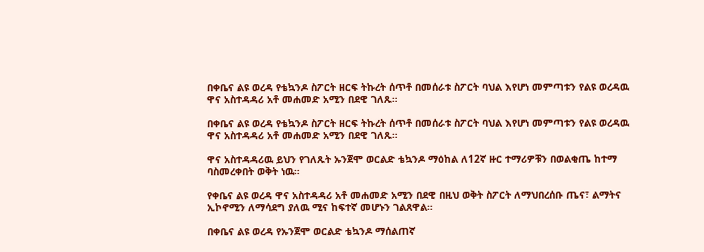በቀቤና ልዩ ወረዳ የቴኳንዶ ስፖርት ዘርፍ ትኩረት ሰጥቶ በመሰራቱ ስፖርት ባህል እየሆነ መምጣቱን የልዩ ወረዳዉ ዋና አስተዳዳሪ አቶ መሐመድ አሚን በደዊ ገለጹ።

በቀቤና ልዩ ወረዳ የቴኳንዶ ስፖርት ዘርፍ ትኩረት ሰጥቶ በመሰራቱ ስፖርት ባህል እየሆነ መምጣቱን የልዩ ወረዳዉ ዋና አስተዳዳሪ አቶ መሐመድ አሚን በደዊ ገለጹ።

ዋና አስተዳዳሪዉ ይህን የገለጹት ኡንጀሞ ወርልድ ቴኳንዶ ማዕከል ለ12ኛ ዙር ተማሪዎቹን በወልቂጤ ከተማ ባስመረቀበት ወቅት ነዉ።

የቀቤና ልዩ ወረዳ ዋና አስተዳዳሪ አቶ መሐመድ አሚን በደዊ በዚህ ወቅት ስፖርት ለማህበረሰቡ ጤና፣ ልማትና ኢኮኖሚን ለማሳደግ ያለዉ ሚና ከፍተኛ መሆኑን ገልጸዋል።

በቀቤና ልዩ ወረዳ የኡንጀሞ ወርልድ ቴኳንዶ ማሰልጠኛ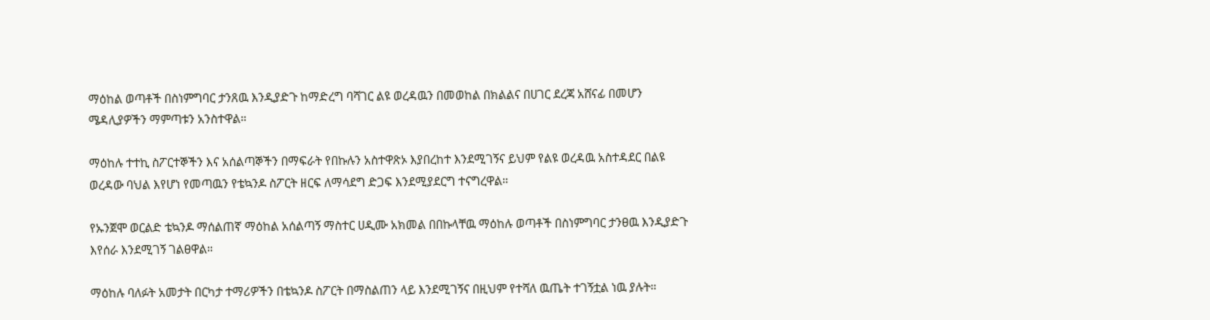ማዕከል ወጣቶች በስነምግባር ታንጸዉ እንዲያድጉ ከማድረግ ባሻገር ልዩ ወረዳዉን በመወከል በክልልና በሀገር ደረጃ አሸናፊ በመሆን ሜዳሊያዎችን ማምጣቱን አንስተዋል።

ማዕከሉ ተተኪ ስፖርተኞችን እና አሰልጣኞችን በማፍራት የበኩሉን አስተዋጽኦ እያበረከተ እንደሚገኝና ይህም የልዩ ወረዳዉ አስተዳደር በልዩ ወረዳው ባህል እየሆነ የመጣዉን የቴኳንዶ ስፖርት ዘርፍ ለማሳደግ ድጋፍ እንደሚያደርግ ተናግረዋል።

የኡንጀሞ ወርልድ ቴኳንዶ ማሰልጠኛ ማዕከል አሰልጣኝ ማስተር ሀዲሙ አክመል በበኩላቸዉ ማዕከሉ ወጣቶች በስነምግባር ታንፀዉ እንዲያድጉ እየሰራ እንደሚገኝ ገልፀዋል።

ማዕከሉ ባለፉት አመታት በርካታ ተማሪዎችን በቴኳንዶ ስፖርት በማስልጠን ላይ እንደሚገኝና በዚህም የተሻለ ዉጤት ተገኝቷል ነዉ ያሉት።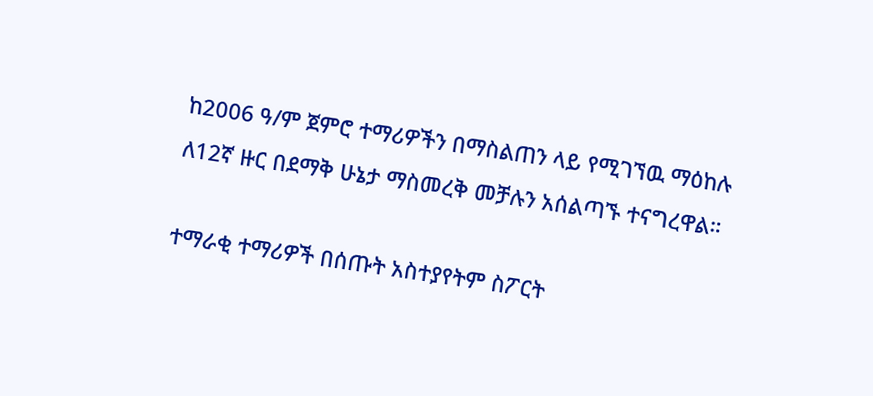ከ2006 ዓ/ም ጀምሮ ተማሪዎችን በማስልጠን ላይ የሚገኘዉ ማዕከሉ ለ12ኛ ዙር በደማቅ ሁኔታ ማስመረቅ መቻሉን አሰልጣኙ ተናግረዋል።

ተማራቂ ተማሪዎች በሰጡት አስተያየትም ስፖርት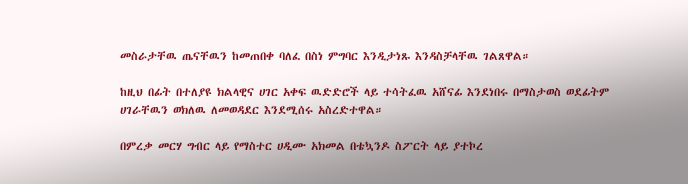መስራታቸዉ ጤናቸዉን ከመጠበቀ ባለፈ በስነ ምግባር እንዲታነጹ እንዳስቻላቸዉ ገልጸዋል።

ከዚህ በፊት በተለያዩ ክልላዊና ሀገር አቀፍ ዉድድሮች ላይ ተሳትፈዉ አሸናፊ እንደነበሩ በማስታወስ ወደፊትም ሀገራቸዉን ወክለዉ ለመወዳደር እንደሚሰሩ አስረድተዋል።

በምረቃ መርሃ ግብር ላይ የማስተር ሀዲሙ አክመል በቴኳንዶ ስፖርት ላይ ያተኮረ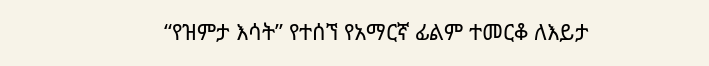“የዝምታ እሳት” የተሰኘ የአማርኛ ፊልም ተመርቆ ለእይታ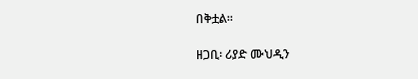በቅቷል።

ዘጋቢ፡ ሪያድ ሙህዲን